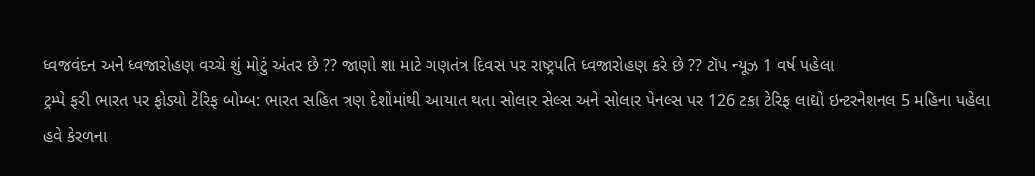ધ્વજવંદન અને ધ્વજારોહણ વચ્ચે શું મોટું અંતર છે ?? જાણો શા માટે ગણતંત્ર દિવસ પર રાષ્ટ્રપતિ ધ્વજારોહણ કરે છે ?? ટૉપ ન્યૂઝ 1 વર્ષ પહેલા
ટ્રમ્પે ફરી ભારત પર ફોડ્યો ટેરિફ બોમ્બ: ભારત સહિત ત્રણ દેશોમાંથી આયાત થતા સોલાર સેલ્સ અને સોલાર પેનલ્સ પર 126 ટકા ટેરિફ લાદ્યો ઇન્ટરનેશનલ 5 મહિના પહેલા
હવે કેરળના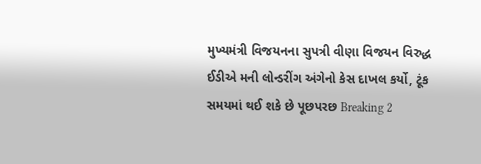મુખ્યમંત્રી વિજયનના સુપત્રી વીણા વિજયન વિરુદ્ધ ઈડીએ મની લોન્ડરીંગ અંગેનો કેસ દાખલ કર્યો, ટૂંક સમયમાં થઈ શકે છે પૂછપરછ Breaking 2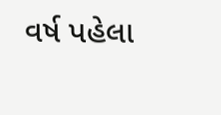વર્ષ પહેલા